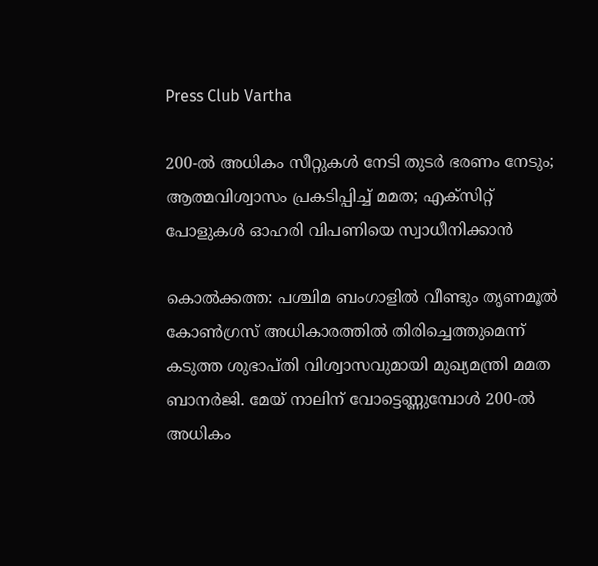Press Club Vartha

200-ല്‍ അധികം സീറ്റുകള്‍ നേടി തുടര്‍ ഭരണം നേടും; ആത്മവിശ്വാസം പ്രകടിപ്പിച്ച് മമത; എക്‌സിറ്റ് പോളുകള്‍ ഓഹരി വിപണിയെ സ്വാധീനിക്കാന്‍

കൊല്‍ക്കത്ത: പശ്ചിമ ബംഗാളില്‍ വീണ്ടും തൃണമൂല്‍ കോണ്‍ഗ്രസ് അധികാരത്തില്‍ തിരിച്ചെത്തുമെന്ന് കടുത്ത ശുഭാപ്തി വിശ്വാസവുമായി മുഖ്യമന്ത്രി മമത ബാനര്‍ജി. മേയ് നാലിന് വോട്ടെണ്ണുമ്പോള്‍ 200-ല്‍ അധികം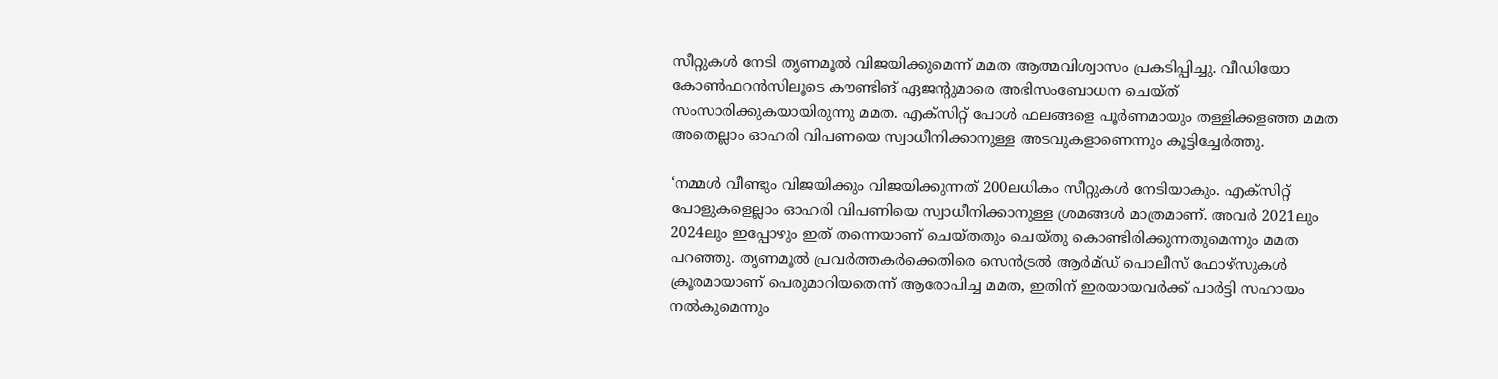സീറ്റുകള്‍ നേടി തൃണമൂല്‍ വിജയിക്കുമെന്ന് മമത ആത്മവിശ്വാസം പ്രകടിപ്പിച്ചു. വീഡിയോ കോണ്‍ഫറന്‍സിലൂടെ കൗണ്ടിങ് ഏജന്റുമാരെ അഭിസംബോധന ചെയ്ത് സംസാരിക്കുകയായിരുന്നു മമത. എക്സിറ്റ് പോള്‍ ഫലങ്ങളെ പൂര്‍ണമായും തള്ളിക്കളഞ്ഞ മമത അതെല്ലാം ഓഹരി വിപണയെ സ്വാധീനിക്കാനുള്ള അടവുകളാണെന്നും കൂട്ടിച്ചേര്‍ത്തു.

‘നമ്മള്‍ വീണ്ടും വിജയിക്കും വിജയിക്കുന്നത് 200ലധികം സീറ്റുകള്‍ നേടിയാകും. എക്സിറ്റ് പോളുകളെല്ലാം ഓഹരി വിപണിയെ സ്വാധീനിക്കാനുള്ള ശ്രമങ്ങള്‍ മാത്രമാണ്. അവര്‍ 2021ലും 2024ലും ഇപ്പോഴും ഇത് തന്നെയാണ് ചെയ്തതും ചെയ്തു കൊണ്ടിരിക്കുന്നതുമെന്നും മമത പറഞ്ഞു. തൃണമൂല്‍ പ്രവര്‍ത്തകര്‍ക്കെതിരെ സെന്‍ട്രല്‍ ആര്‍മ്ഡ് പൊലീസ് ഫോഴ്സുകള്‍ ക്രൂരമായാണ് പെരുമാറിയതെന്ന് ആരോപിച്ച മമത, ഇതിന് ഇരയായവര്‍ക്ക് പാര്‍ട്ടി സഹായം നല്‍കുമെന്നും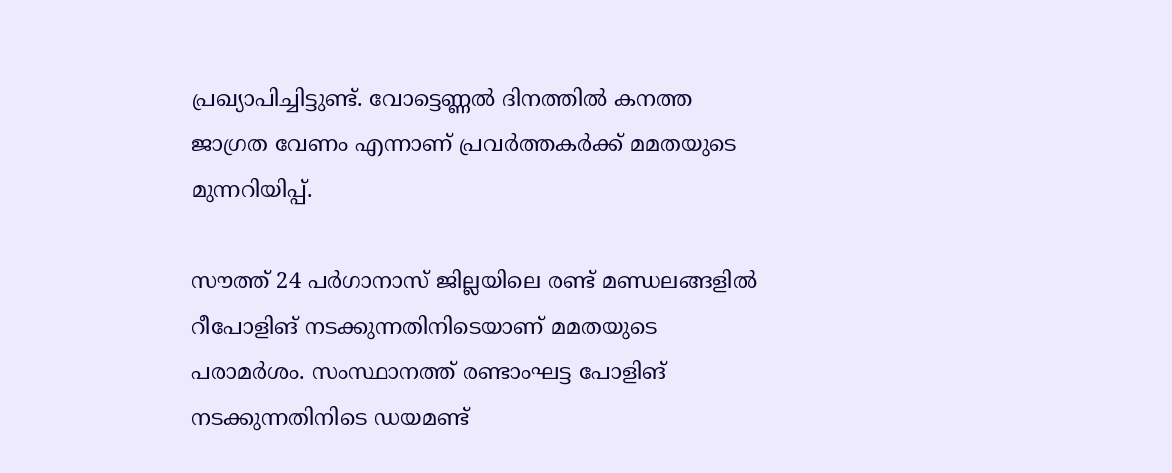പ്രഖ്യാപിച്ചിട്ടുണ്ട്. വോട്ടെണ്ണല്‍ ദിനത്തില്‍ കനത്ത ജാഗ്രത വേണം എന്നാണ് പ്രവര്‍ത്തകര്‍ക്ക് മമതയുടെ മുന്നറിയിപ്പ്.

സൗത്ത് 24 പര്‍ഗാനാസ് ജില്ലയിലെ രണ്ട് മണ്ഡലങ്ങളില്‍ റീപോളിങ് നടക്കുന്നതിനിടെയാണ് മമതയുടെ പരാമര്‍ശം. സംസ്ഥാനത്ത് രണ്ടാംഘട്ട പോളിങ് നടക്കുന്നതിനിടെ ഡയമണ്ട്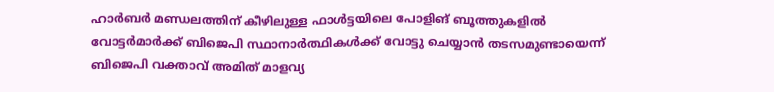ഹാര്‍ബര്‍ മണ്ഡലത്തിന് കീഴിലുള്ള ഫാള്‍ട്ടയിലെ പോളിങ് ബൂത്തുകളില്‍ വോട്ടര്‍മാര്‍ക്ക് ബിജെപി സ്ഥാനാര്‍ത്ഥികള്‍ക്ക് വോട്ടു ചെയ്യാന്‍ തടസമുണ്ടായെന്ന് ബിജെപി വക്താവ് അമിത് മാളവ്യ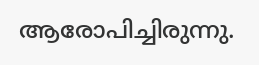ആരോപിച്ചിരുന്നു.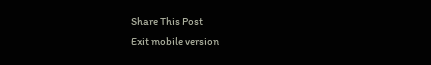Share This Post
Exit mobile version